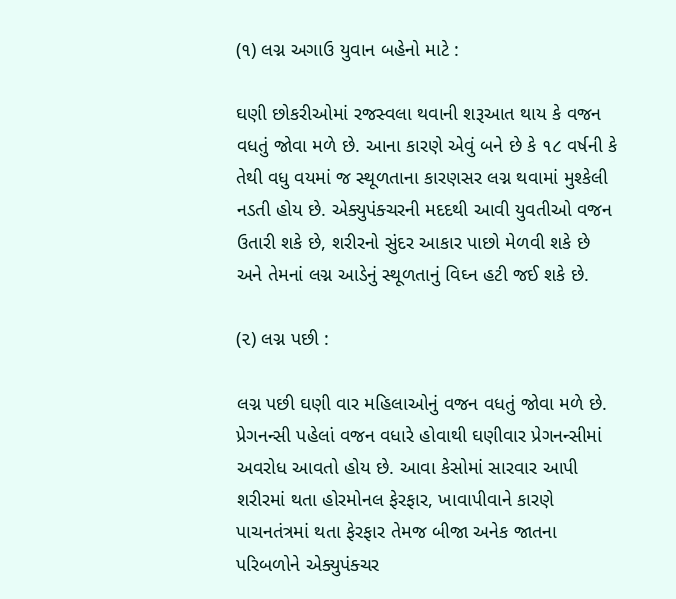(૧) લગ્ન અગાઉ યુવાન બહેનો માટે :

ઘણી છોકરીઓમાં રજસ્વલા થવાની શરૂઆત થાય કે વજન વધતું જોવા મળે છે. આના કારણે એવું બને છે કે ૧૮ વર્ષની કે તેથી વધુ વયમાં જ સ્થૂળતાના કારણસર લગ્ન થવામાં મુશ્કેલી નડતી હોય છે. એક્યુપંક્ચરની મદદથી આવી યુવતીઓ વજન ઉતારી શકે છે, શરીરનો સુંદર આકાર પાછો મેળવી શકે છે અને તેમનાં લગ્ન આડેનું સ્થૂળતાનું વિઘ્ન હટી જઈ શકે છે.

(૨) લગ્ન પછી :

લગ્ન પછી ઘણી વાર મહિલાઓનું વજન વધતું જોવા મળે છે. પ્રેગનન્સી પહેલાં વજન વધારે હોવાથી ઘણીવાર પ્રેગનન્સીમાં અવરોધ આવતો હોય છે. આવા કેસોમાં સારવાર આપી શરીરમાં થતા હોરમોનલ ફેરફાર, ખાવાપીવાને કારણે પાચનતંત્રમાં થતા ફેરફાર તેમજ બીજા અનેક જાતના પરિબળોને એક્યુપંક્ચર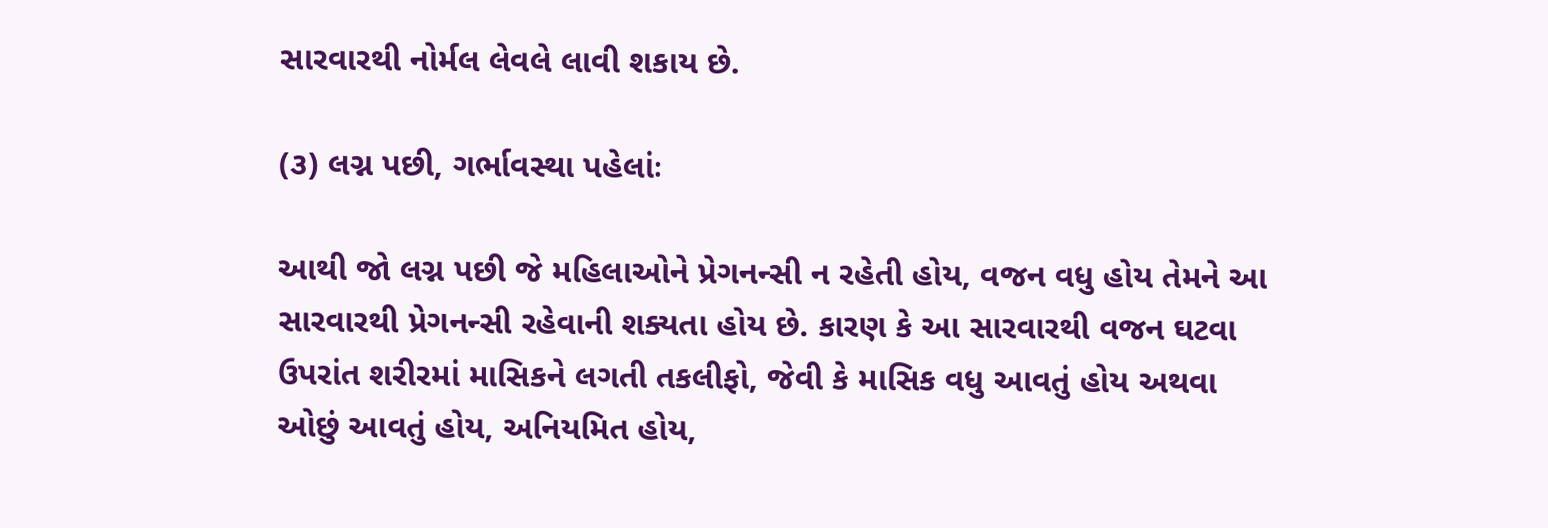સારવારથી નોર્મલ લેવલે લાવી શકાય છે.

(૩) લગ્ન પછી, ગર્ભાવસ્થા પહેલાંઃ

આથી જો લગ્ન પછી જે મહિલાઓને પ્રેગનન્સી ન રહેતી હોય, વજન વધુ હોય તેમને આ સારવારથી પ્રેગનન્સી રહેવાની શક્યતા હોય છે. કારણ કે આ સારવારથી વજન ઘટવા ઉપરાંત શરીરમાં માસિકને લગતી તકલીફો, જેવી કે માસિક વધુ આવતું હોય અથવા ઓછું આવતું હોય, અનિયમિત હોય,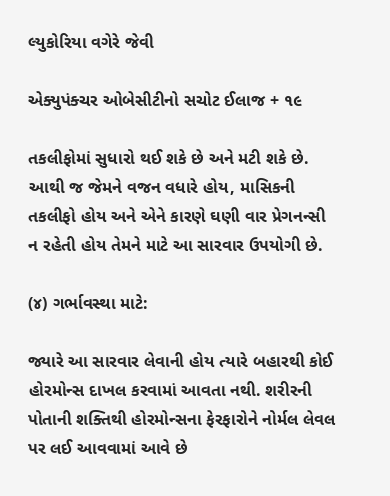લ્યુકોરિયા વગેરે જેવી

એક્યુપંક્ચર ઓબેસીટીનો સચોટ ઈલાજ + ૧૯

તકલીફોમાં સુધારો થઈ શકે છે અને મટી શકે છે. આથી જ જેમને વજન વધારે હોય, માસિકની તકલીફો હોય અને એને કારણે ઘણી વાર પ્રેગનન્સી ન રહેતી હોય તેમને માટે આ સારવાર ઉપયોગી છે.

(૪) ગર્ભાવસ્થા માટે:

જ્યારે આ સારવાર લેવાની હોય ત્યારે બહારથી કોઈ હોરમોન્સ દાખલ કરવામાં આવતા નથી. શરીરની પોતાની શક્તિથી હોરમોન્સના ફેરફારોને નોર્મલ લેવલ પર લઈ આવવામાં આવે છે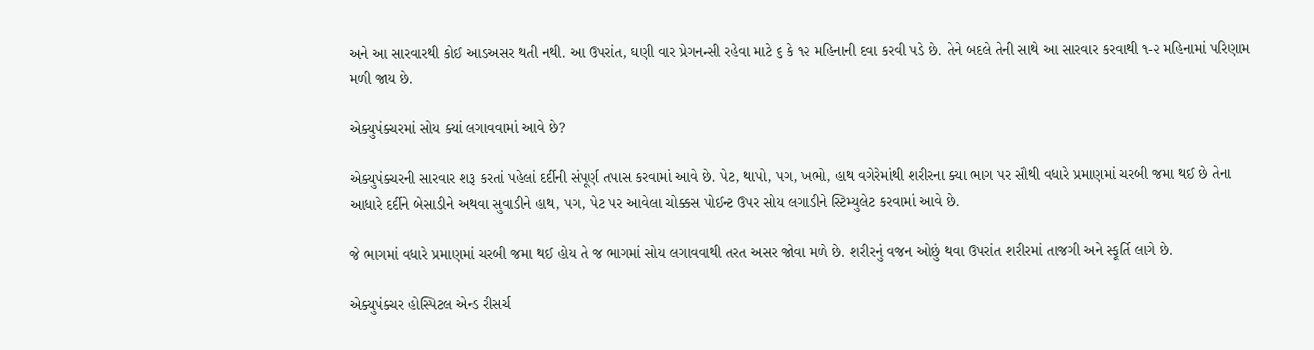અને આ સારવારથી કોઈ આડઅસર થતી નથી. આ ઉપરાંત, ઘણી વાર પ્રેગનન્સી રહેવા માટે ૬ કે ૧૨ મહિનાની દવા કરવી પડે છે. તેને બદલે તેની સાથે આ સારવાર કરવાથી ૧-૨ મહિનામાં પરિણામ મળી જાય છે.

એક્યુપંક્ચરમાં સોય ક્યાં લગાવવામાં આવે છે?

એક્યુપંક્ચરની સારવાર શરૂ કરતાં પહેલાં દર્દીની સંપૂર્ણ તપાસ કરવામાં આવે છે. પેટ, થાપો, પગ, ખભો, હાથ વગેરેમાંથી શરીરના ક્યા ભાગ પર સૌથી વધારે પ્રમાણમાં ચરબી જમા થઈ છે તેના આધારે દર્દીને બેસાડીને અથવા સુવાડીને હાથ, પગ, પેટ પર આવેલા ચોક્કસ પોઈન્ટ ઉપર સોય લગાડીને સ્ટિમ્યુલેટ કરવામાં આવે છે.

જે ભાગમાં વધારે પ્રમાણમાં ચરબી જમા થઈ હોય તે જ ભાગમાં સોય લગાવવાથી તરત અસર જોવા મળે છે. શરીરનું વજન ઓછું થવા ઉપરાંત શરીરમાં તાજગી અને સ્ફૂર્તિ લાગે છે.

એક્યુપંક્ચર હોસ્પિટલ એન્ડ રીસર્ચ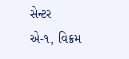સેન્ટર
એ-૧, વિક્રમ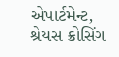એપાર્ટમેન્ટ,
શ્રેયસ ક્રોસિંગ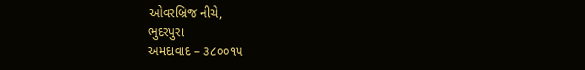ઓવરબ્રિજ નીચે,
ભુદરપુરા
અમદાવાદ – ૩૮૦૦૧૫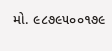મો. ૯૮૭૯૫૦૦૧૭૯